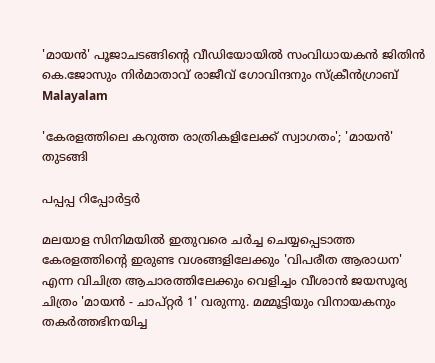'മായൻ' പൂജാചടങ്ങിന്റെ വീഡിയോയിൽ സംവിധായകൻ ജിതിൻ കെ.ജോസും നിർമാതാവ് രാജീവ് ഗോവിന്ദനും സ്ക്രീൻഗ്രാബ്
Malayalam

'കേരളത്തിലെ കറുത്ത രാത്രികളിലേക്ക് സ്വാഗതം'; 'മായന്‍' തുടങ്ങി

പപ്പപ്പ റിപ്പോര്‍ട്ടര്‍

മലയാള സിനിമയില്‍ ഇതുവരെ ചര്‍ച്ച ചെയ്യപ്പെടാത്ത കേരളത്തിന്റെ ഇരുണ്ട വശങ്ങളിലേക്കും 'വിപരീത ആരാധന' എന്ന വിചിത്ര ആചാരത്തിലേക്കും വെളിച്ചം വീശാന്‍ ജയസൂര്യ ചിത്രം 'മായന്‍ - ചാപ്റ്റര്‍ 1' വരുന്നു. മമ്മൂട്ടിയും വിനായകനും തകര്‍ത്തഭിനയിച്ച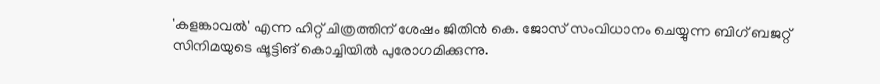'കളങ്കാവല്‍' എന്ന ഹിറ്റ് ചിത്രത്തിന് ശേഷം ജിതിന്‍ കെ. ജോസ് സംവിധാനം ചെയ്യുന്ന ബിഗ് ബജറ്റ് സിനിമയുടെ ഷൂട്ടിങ് കൊച്ചിയില്‍ പുരോഗമിക്കുന്നു.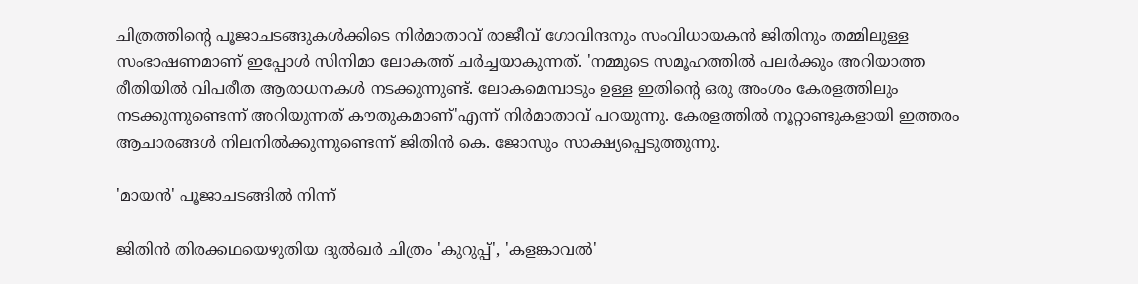ചിത്രത്തിന്റെ പൂജാചടങ്ങുകള്‍ക്കിടെ നിര്‍മാതാവ് രാജീവ് ഗോവിന്ദനും സംവിധായകന്‍ ജിതിനും തമ്മിലുള്ള സംഭാഷണമാണ് ഇപ്പോള്‍ സിനിമാ ലോകത്ത് ചര്‍ച്ചയാകുന്നത്. 'നമ്മുടെ സമൂഹത്തില്‍ പലര്‍ക്കും അറിയാത്ത രീതിയില്‍ വിപരീത ആരാധനകള്‍ നടക്കുന്നുണ്ട്. ലോകമെമ്പാടും ഉള്ള ഇതിന്റെ ഒരു അംശം കേരളത്തിലും നടക്കുന്നുണ്ടെന്ന് അറിയുന്നത് കൗതുകമാണ്'എന്ന് നിര്‍മാതാവ് പറയുന്നു. കേരളത്തില്‍ നൂറ്റാണ്ടുകളായി ഇത്തരം ആചാരങ്ങള്‍ നിലനില്‍ക്കുന്നുണ്ടെന്ന് ജിതിന്‍ കെ. ജോസും സാക്ഷ്യപ്പെടുത്തുന്നു.

'മായൻ' പൂജാചടങ്ങിൽ നിന്ന്

ജിതിൻ തിരക്കഥയെഴുതിയ ദുല്‍ഖര്‍ ചിത്രം 'കുറുപ്പ്', 'കളങ്കാവല്‍'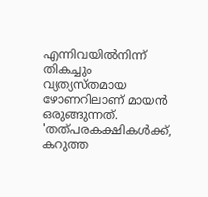എന്നിവയില്‍നിന്ന് തികച്ചും വ്യത്യസ്തമായ ഴോണറിലാണ് മായന്‍ ഒരുങ്ങുന്നത്. 'തത്പരകക്ഷികള്‍ക്ക്, കറുത്ത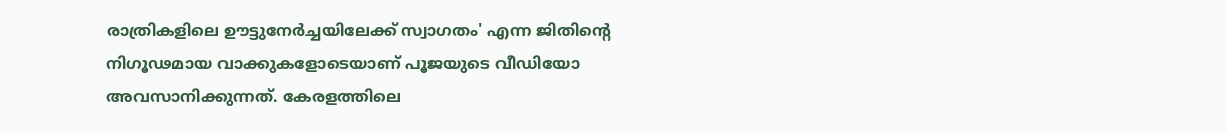രാത്രികളിലെ ഊട്ടുനേര്‍ച്ചയിലേക്ക് സ്വാഗതം' എന്ന ജിതിന്റെ നിഗൂഢമായ വാക്കുകളോടെയാണ് പൂജയുടെ വീഡിയോ അവസാനിക്കുന്നത്. കേരളത്തിലെ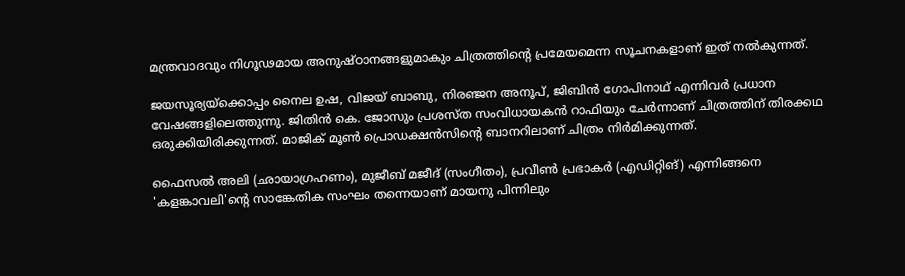മന്ത്രവാദവും നിഗൂഢമായ അനുഷ്ഠാനങ്ങളുമാകും ചിത്രത്തിന്റെ പ്രമേയമെന്ന സൂചനകളാണ് ഇത് നല്‍കുന്നത്.

ജയസൂര്യയ്‌ക്കൊപ്പം നൈല ഉഷ, വിജയ് ബാബു, നിരഞ്ജന അനൂപ്, ജിബിന്‍ ഗോപിനാഥ് എന്നിവര്‍ പ്രധാന വേഷങ്ങളിലെത്തുന്നു. ജിതിന്‍ കെ. ജോസും പ്രശസ്ത സംവിധായകന്‍ റാഫിയും ചേര്‍ന്നാണ് ചിത്രത്തിന് തിരക്കഥ ഒരുക്കിയിരിക്കുന്നത്. മാജിക് മൂണ്‍ പ്രൊഡക്ഷന്‍സിന്റെ ബാനറിലാണ് ചിത്രം നിര്‍മിക്കുന്നത്.

ഫൈസല്‍ അലി (ഛായാഗ്രഹണം), മുജീബ് മജീദ് (സംഗീതം), പ്രവീണ്‍ പ്രഭാകര്‍ (എഡിറ്റിങ്) എന്നിങ്ങനെ 'കളങ്കാവലി'ന്റെ സാങ്കേതിക സംഘം തന്നെയാണ് മായനു പിന്നിലും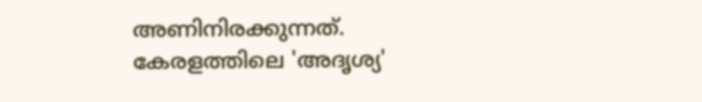അണിനിരക്കുന്നത്. കേരളത്തിലെ 'അദൃശ്യ'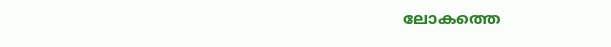ലോകത്തെ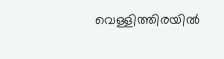വെള്ളിത്തിരയില്‍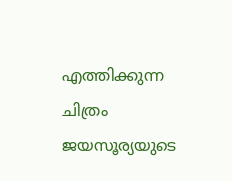എത്തിക്കുന്ന ചിത്രം ജയസൂര്യയുടെ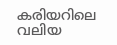കരിയറിലെ വലിയ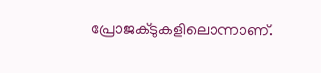പ്രോജക്ടുകളിലൊന്നാണ്.